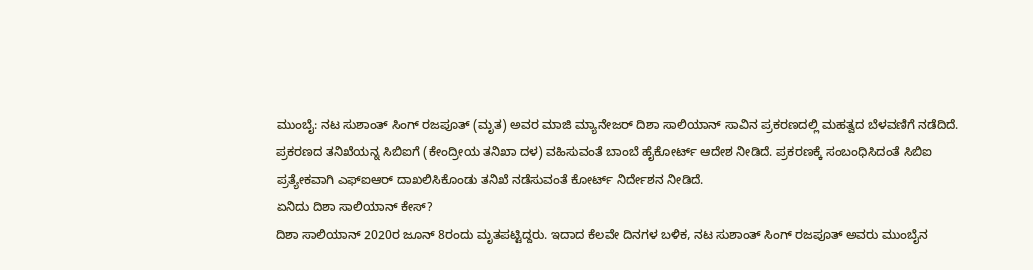ಮುಂಬೈ: ನಟ ಸುಶಾಂತ್ ಸಿಂಗ್ ರಜಪೂತ್ (ಮೃತ) ಅವರ ಮಾಜಿ ಮ್ಯಾನೇಜರ್ ದಿಶಾ ಸಾಲಿಯಾನ್ ಸಾವಿನ ಪ್ರಕರಣದಲ್ಲಿ ಮಹತ್ವದ ಬೆಳವಣಿಗೆ ನಡೆದಿದೆ.
ಪ್ರಕರಣದ ತನಿಖೆಯನ್ನ ಸಿಬಿಐಗೆ (ಕೇಂದ್ರೀಯ ತನಿಖಾ ದಳ) ವಹಿಸುವಂತೆ ಬಾಂಬೆ ಹೈಕೋರ್ಟ್ ಆದೇಶ ನೀಡಿದೆ. ಪ್ರಕರಣಕ್ಕೆ ಸಂಬಂಧಿಸಿದಂತೆ ಸಿಬಿಐ ಪ್ರತ್ಯೇಕವಾಗಿ ಎಫ್ಐಆರ್ ದಾಖಲಿಸಿಕೊಂಡು ತನಿಖೆ ನಡೆಸುವಂತೆ ಕೋರ್ಟ್ ನಿರ್ದೇಶನ ನೀಡಿದೆ.
ಏನಿದು ದಿಶಾ ಸಾಲಿಯಾನ್ ಕೇಸ್?
ದಿಶಾ ಸಾಲಿಯಾನ್ 2020ರ ಜೂನ್ 8ರಂದು ಮೃತಪಟ್ಟಿದ್ದರು. ಇದಾದ ಕೆಲವೇ ದಿನಗಳ ಬಳಿಕ, ನಟ ಸುಶಾಂತ್ ಸಿಂಗ್ ರಜಪೂತ್ ಅವರು ಮುಂಬೈನ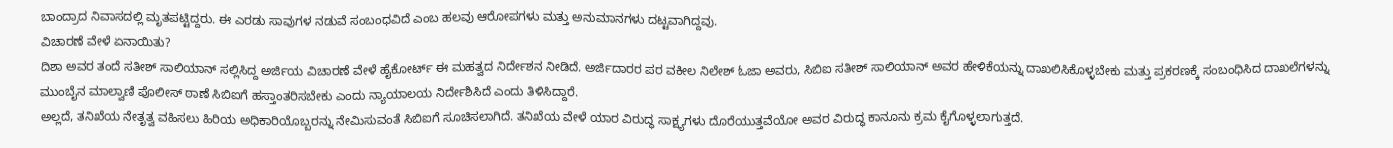ಬಾಂದ್ರಾದ ನಿವಾಸದಲ್ಲಿ ಮೃತಪಟ್ಟಿದ್ದರು. ಈ ಎರಡು ಸಾವುಗಳ ನಡುವೆ ಸಂಬಂಧವಿದೆ ಎಂಬ ಹಲವು ಆರೋಪಗಳು ಮತ್ತು ಅನುಮಾನಗಳು ದಟ್ಟವಾಗಿದ್ದವು.
ವಿಚಾರಣೆ ವೇಳೆ ಏನಾಯಿತು?
ದಿಶಾ ಅವರ ತಂದೆ ಸತೀಶ್ ಸಾಲಿಯಾನ್ ಸಲ್ಲಿಸಿದ್ದ ಅರ್ಜಿಯ ವಿಚಾರಣೆ ವೇಳೆ ಹೈಕೋರ್ಟ್ ಈ ಮಹತ್ವದ ನಿರ್ದೇಶನ ನೀಡಿದೆ. ಅರ್ಜಿದಾರರ ಪರ ವಕೀಲ ನಿಲೇಶ್ ಓಜಾ ಅವರು, ಸಿಬಿಐ ಸತೀಶ್ ಸಾಲಿಯಾನ್ ಅವರ ಹೇಳಿಕೆಯನ್ನು ದಾಖಲಿಸಿಕೊಳ್ಳಬೇಕು ಮತ್ತು ಪ್ರಕರಣಕ್ಕೆ ಸಂಬಂಧಿಸಿದ ದಾಖಲೆಗಳನ್ನು ಮುಂಬೈನ ಮಾಲ್ವಾಣಿ ಪೊಲೀಸ್ ಠಾಣೆ ಸಿಬಿಐಗೆ ಹಸ್ತಾಂತರಿಸಬೇಕು ಎಂದು ನ್ಯಾಯಾಲಯ ನಿರ್ದೇಶಿಸಿದೆ ಎಂದು ತಿಳಿಸಿದ್ದಾರೆ.
ಅಲ್ಲದೆ, ತನಿಖೆಯ ನೇತೃತ್ವ ವಹಿಸಲು ಹಿರಿಯ ಅಧಿಕಾರಿಯೊಬ್ಬರನ್ನು ನೇಮಿಸುವಂತೆ ಸಿಬಿಐಗೆ ಸೂಚಿಸಲಾಗಿದೆ. ತನಿಖೆಯ ವೇಳೆ ಯಾರ ವಿರುದ್ಧ ಸಾಕ್ಷ್ಯಗಳು ದೊರೆಯುತ್ತವೆಯೋ ಅವರ ವಿರುದ್ಧ ಕಾನೂನು ಕ್ರಮ ಕೈಗೊಳ್ಳಲಾಗುತ್ತದೆ.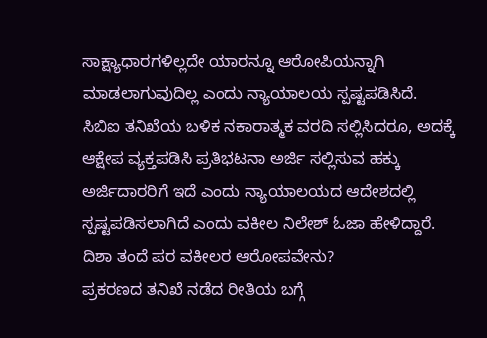ಸಾಕ್ಷ್ಯಾಧಾರಗಳಿಲ್ಲದೇ ಯಾರನ್ನೂ ಆರೋಪಿಯನ್ನಾಗಿ ಮಾಡಲಾಗುವುದಿಲ್ಲ ಎಂದು ನ್ಯಾಯಾಲಯ ಸ್ಪಷ್ಟಪಡಿಸಿದೆ.
ಸಿಬಿಐ ತನಿಖೆಯ ಬಳಿಕ ನಕಾರಾತ್ಮಕ ವರದಿ ಸಲ್ಲಿಸಿದರೂ, ಅದಕ್ಕೆ ಆಕ್ಷೇಪ ವ್ಯಕ್ತಪಡಿಸಿ ಪ್ರತಿಭಟನಾ ಅರ್ಜಿ ಸಲ್ಲಿಸುವ ಹಕ್ಕು ಅರ್ಜಿದಾರರಿಗೆ ಇದೆ ಎಂದು ನ್ಯಾಯಾಲಯದ ಆದೇಶದಲ್ಲಿ ಸ್ಪಷ್ಟಪಡಿಸಲಾಗಿದೆ ಎಂದು ವಕೀಲ ನಿಲೇಶ್ ಓಜಾ ಹೇಳಿದ್ದಾರೆ.
ದಿಶಾ ತಂದೆ ಪರ ವಕೀಲರ ಆರೋಪವೇನು?
ಪ್ರಕರಣದ ತನಿಖೆ ನಡೆದ ರೀತಿಯ ಬಗ್ಗೆ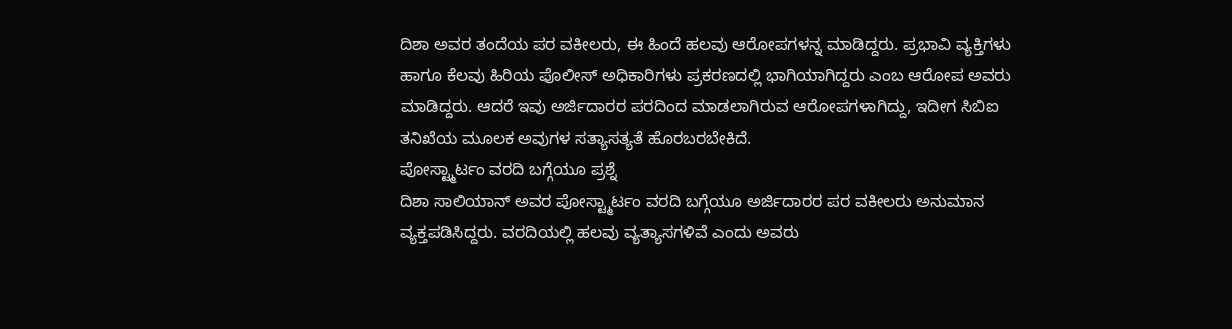ದಿಶಾ ಅವರ ತಂದೆಯ ಪರ ವಕೀಲರು, ಈ ಹಿಂದೆ ಹಲವು ಆರೋಪಗಳನ್ನ ಮಾಡಿದ್ದರು. ಪ್ರಭಾವಿ ವ್ಯಕ್ತಿಗಳು ಹಾಗೂ ಕೆಲವು ಹಿರಿಯ ಪೊಲೀಸ್ ಅಧಿಕಾರಿಗಳು ಪ್ರಕರಣದಲ್ಲಿ ಭಾಗಿಯಾಗಿದ್ದರು ಎಂಬ ಆರೋಪ ಅವರು ಮಾಡಿದ್ದರು. ಆದರೆ ಇವು ಅರ್ಜಿದಾರರ ಪರದಿಂದ ಮಾಡಲಾಗಿರುವ ಆರೋಪಗಳಾಗಿದ್ದು, ಇದೀಗ ಸಿಬಿಐ ತನಿಖೆಯ ಮೂಲಕ ಅವುಗಳ ಸತ್ಯಾಸತ್ಯತೆ ಹೊರಬರಬೇಕಿದೆ.
ಪೋಸ್ಟ್ಮಾರ್ಟಂ ವರದಿ ಬಗ್ಗೆಯೂ ಪ್ರಶ್ನೆ
ದಿಶಾ ಸಾಲಿಯಾನ್ ಅವರ ಪೋಸ್ಟ್ಮಾರ್ಟಂ ವರದಿ ಬಗ್ಗೆಯೂ ಅರ್ಜಿದಾರರ ಪರ ವಕೀಲರು ಅನುಮಾನ ವ್ಯಕ್ತಪಡಿಸಿದ್ದರು. ವರದಿಯಲ್ಲಿ ಹಲವು ವ್ಯತ್ಯಾಸಗಳಿವೆ ಎಂದು ಅವರು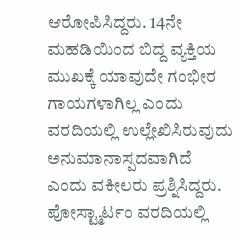ಆರೋಪಿಸಿದ್ದರು. 14ನೇ ಮಹಡಿಯಿಂದ ಬಿದ್ದ ವ್ಯಕ್ತಿಯ ಮುಖಕ್ಕೆ ಯಾವುದೇ ಗಂಭೀರ ಗಾಯಗಳಾಗಿಲ್ಲ ಎಂದು ವರದಿಯಲ್ಲಿ ಉಲ್ಲೇಖಿಸಿರುವುದು ಅನುಮಾನಾಸ್ಪದವಾಗಿದೆ ಎಂದು ವಕೀಲರು ಪ್ರಶ್ನಿಸಿದ್ದರು. ಪೋಸ್ಟ್ಮಾರ್ಟಂ ವರದಿಯಲ್ಲಿ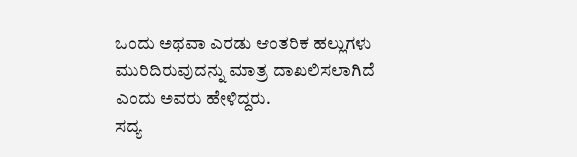ಒಂದು ಅಥವಾ ಎರಡು ಆಂತರಿಕ ಹಲ್ಲುಗಳು ಮುರಿದಿರುವುದನ್ನು ಮಾತ್ರ ದಾಖಲಿಸಲಾಗಿದೆ ಎಂದು ಅವರು ಹೇಳಿದ್ದರು.
ಸದ್ಯ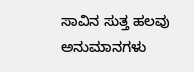ಸಾವಿನ ಸುತ್ತ ಹಲವು ಅನುಮಾನಗಳು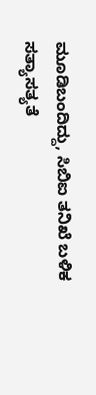ಮೂಡಿಬಂದಿದ್ದು, ಸಿಬಿಐ ತನಿಖೆ ಬಳಿಕ ಸತ್ಯಾಸತ್ಯತೆ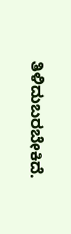ತಿಳಿದುಬರಬೇಕಿದೆ.